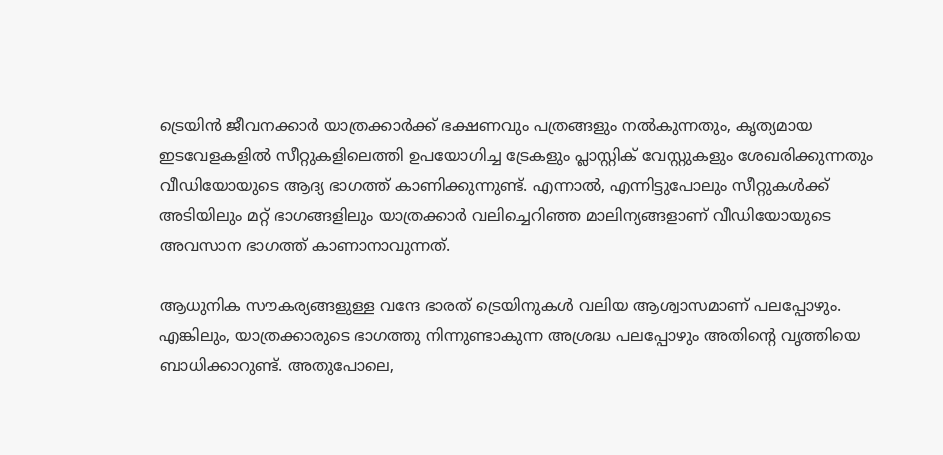ട്രെയിൻ ജീവനക്കാർ യാത്രക്കാർക്ക് ഭക്ഷണവും പത്രങ്ങളും നൽകുന്നതും, കൃത്യമായ ഇടവേളകളിൽ സീറ്റുകളിലെത്തി ഉപയോഗിച്ച ട്രേകളും പ്ലാസ്റ്റിക് വേസ്റ്റുകളും ശേഖരിക്കുന്നതും വീഡിയോയുടെ ആദ്യ ഭാഗത്ത് കാണിക്കുന്നുണ്ട്. എന്നാൽ, എന്നിട്ടുപോലും സീറ്റുകൾക്ക് അടിയിലും മറ്റ് ഭാഗങ്ങളിലും യാത്രക്കാർ വലിച്ചെറിഞ്ഞ മാലിന്യങ്ങളാണ് വീഡിയോയുടെ അവസാന ഭാഗത്ത് കാണാനാവുന്നത്.

ആധുനിക സൗകര്യങ്ങളുള്ള വന്ദേ ഭാരത് ട്രെയിനുകൾ വലിയ ആശ്വാസമാണ് പലപ്പോഴും. എങ്കിലും, യാത്രക്കാരുടെ ഭാഗത്തു നിന്നുണ്ടാകുന്ന അശ്രദ്ധ പലപ്പോഴും അതിന്റെ വൃത്തിയെ ബാധിക്കാറുണ്ട്. അതുപോലെ,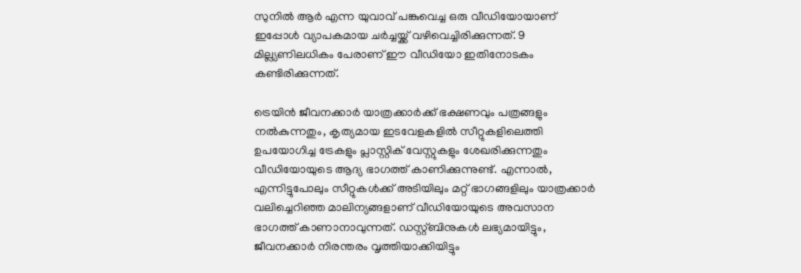സുനിൽ ആർ എന്ന യുവാവ് പങ്കുവെച്ച ഒരു വീഡിയോയാണ് ഇപ്പോൾ വ്യാപകമായ ചർച്ചയ്ക്ക് വഴിവെച്ചിരിക്കുന്നത്. 9 മില്ല്യണിലധികം പേരാണ് ഈ വീഡിയോ ഇതിനോടകം കണ്ടിരിക്കുന്നത്.

ട്രെയിൻ ജീവനക്കാർ യാത്രക്കാർക്ക് ഭക്ഷണവും പത്രങ്ങളും നൽകുന്നതും, കൃത്യമായ ഇടവേളകളിൽ സീറ്റുകളിലെത്തി ഉപയോഗിച്ച ട്രേകളും പ്ലാസ്റ്റിക് വേസ്റ്റുകളും ശേഖരിക്കുന്നതും വീഡിയോയുടെ ആദ്യ ഭാഗത്ത് കാണിക്കുന്നുണ്ട്. എന്നാൽ, എന്നിട്ടുപോലും സീറ്റുകൾക്ക് അടിയിലും മറ്റ് ഭാഗങ്ങളിലും യാത്രക്കാർ വലിച്ചെറിഞ്ഞ മാലിന്യങ്ങളാണ് വീഡിയോയുടെ അവസാന ഭാഗത്ത് കാണാനാവുന്നത്. ഡസ്റ്റ്ബിനുകൾ ലഭ്യമായിട്ടും, ജീവനക്കാർ നിരന്തരം വൃത്തിയാക്കിയിട്ടും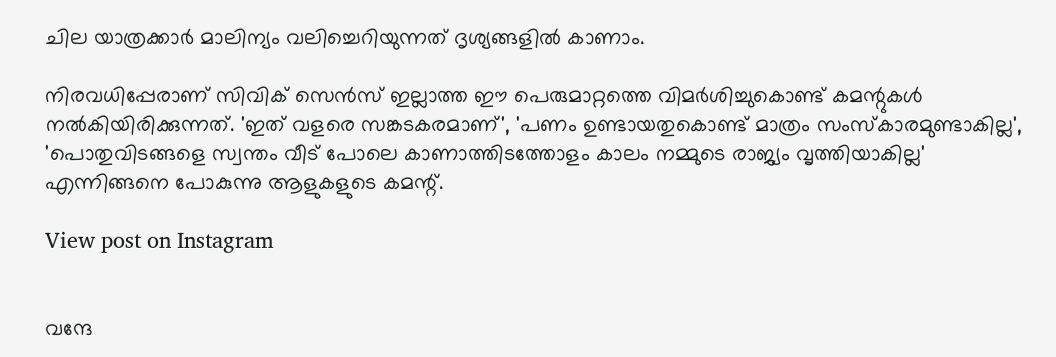ചില യാത്രക്കാർ മാലിന്യം വലിച്ചെറിയുന്നത് ദൃശ്യങ്ങളിൽ കാണാം.

നിരവധിപ്പേരാണ് സിവിക് സെൻസ് ഇല്ലാത്ത ഈ പെരുമാറ്റത്തെ വിമർശിച്ചുകൊണ്ട് കമന്റുകൾ നൽകിയിരിക്കുന്നത്. 'ഇത് വളരെ സങ്കടകരമാണ്', 'പണം ഉണ്ടായതുകൊണ്ട് മാത്രം സംസ്കാരമുണ്ടാകില്ല', 'പൊതുവിടങ്ങളെ സ്വന്തം വീട് പോലെ കാണാത്തിടത്തോളം കാലം നമ്മുടെ രാജ്യം വൃത്തിയാകില്ല' എന്നിങ്ങനെ പോകുന്നു ആളുകളുടെ കമന്റ്.

View post on Instagram


വന്ദേ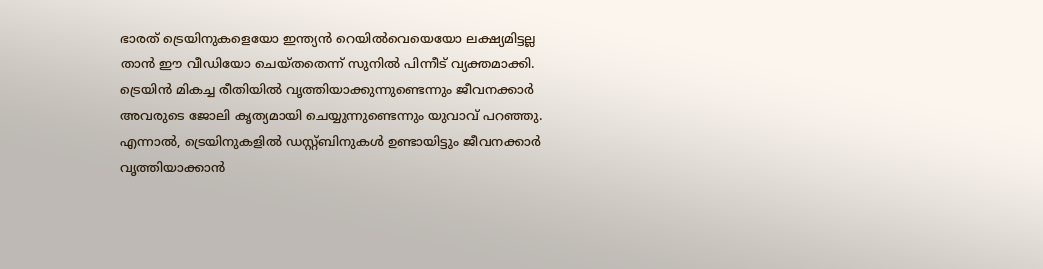ഭാരത് ട്രെയിനുകളെയോ ഇന്ത്യൻ റെയിൽവെയെയോ ലക്ഷ്യമിട്ടല്ല താൻ ഈ വീഡിയോ ചെയ്തതെന്ന് സുനിൽ പിന്നീട് വ്യക്തമാക്കി. ട്രെയിൻ മികച്ച രീതിയിൽ വൃത്തിയാക്കുന്നുണ്ടെന്നും ജീവനക്കാർ അവരുടെ ജോലി കൃത്യമായി ചെയ്യുന്നുണ്ടെന്നും യുവാവ് പറഞ്ഞു. എന്നാൽ, ട്രെയിനുകളിൽ ഡസ്റ്റ്ബിനുകൾ ഉണ്ടായിട്ടും ജീവനക്കാർ വൃത്തിയാക്കാൻ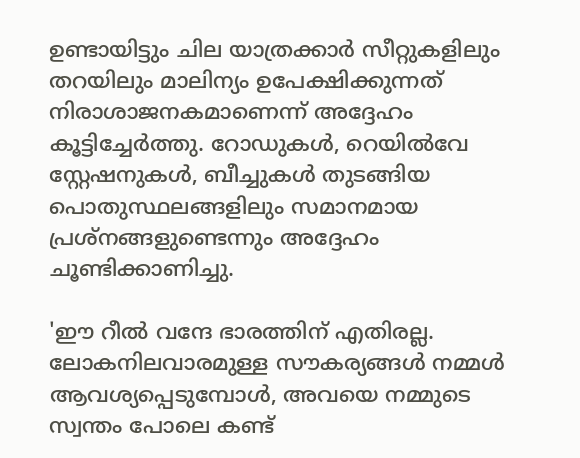ഉണ്ടായിട്ടും ചില യാത്രക്കാർ സീറ്റുകളിലും തറയിലും മാലിന്യം ഉപേക്ഷിക്കുന്നത് നിരാശാജനകമാണെന്ന് അദ്ദേഹം കൂട്ടിച്ചേർത്തു. റോഡുകൾ, റെയിൽവേ സ്റ്റേഷനുകൾ, ബീച്ചുകൾ തുടങ്ങിയ പൊതുസ്ഥലങ്ങളിലും സമാനമായ പ്രശ്നങ്ങളുണ്ടെന്നും അദ്ദേഹം ചൂണ്ടിക്കാണിച്ചു.

'ഈ റീൽ വന്ദേ ഭാരത്തിന് എതിരല്ല. ലോകനിലവാരമുള്ള സൗകര്യങ്ങൾ നമ്മൾ ആവശ്യപ്പെടുമ്പോൾ, അവയെ നമ്മുടെ സ്വന്തം പോലെ കണ്ട്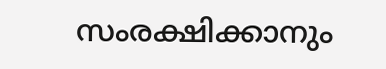സംരക്ഷിക്കാനും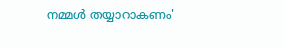നമ്മൾ തയ്യാറാകണം'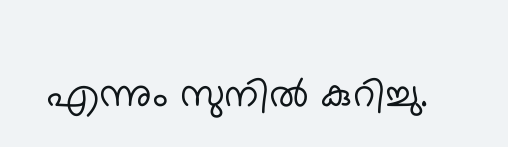എന്നും സുനിൽ കുറിച്ചു.